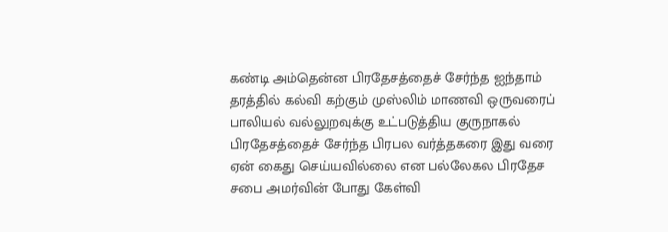கண்டி அம்தென்ன பிரதேசத்தைச் சேர்ந்த ஐந்தாம் தரத்தில் கல்வி கற்கும் முஸ்லிம் மாணவி ஒருவரைப் பாலியல் வல்லுறவுக்கு உட்படுத்திய குருநாகல் பிரதேசத்தைச் சேர்ந்த பிரபல வர்த்தகரை இது வரை ஏன் கைது செய்யவில்லை என பல்லேகல பிரதேச சபை அமர்வின் போது கேள்வி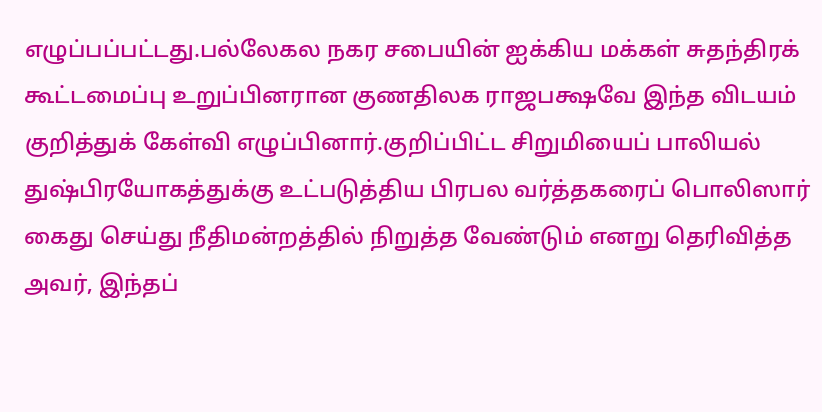எழுப்பப்பட்டது.பல்லேகல நகர சபையின் ஐக்கிய மக்கள் சுதந்திரக் கூட்டமைப்பு உறுப்பினரான குணதிலக ராஜபக்ஷவே இந்த விடயம் குறித்துக் கேள்வி எழுப்பினார்.குறிப்பிட்ட சிறுமியைப் பாலியல் துஷ்பிரயோகத்துக்கு உட்படுத்திய பிரபல வர்த்தகரைப் பொலிஸார் கைது செய்து நீதிமன்றத்தில் நிறுத்த வேண்டும் எனறு தெரிவித்த அவர், இந்தப்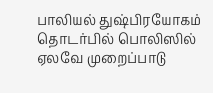பாலியல் துஷ்பிரயோகம் தொடர்பில் பொலிஸில் ஏலவே முறைப்பாடு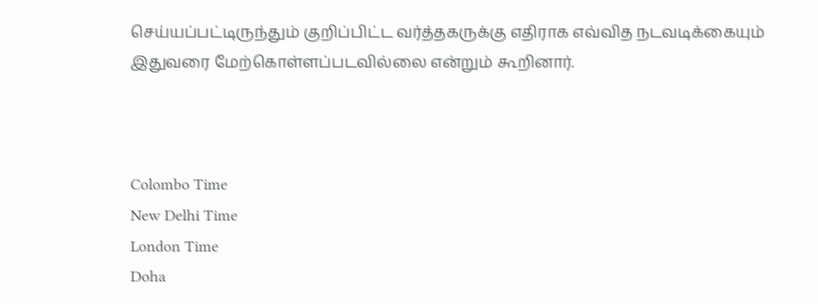செய்யப்பட்டிருந்தும் குறிப்பிட்ட வர்த்தகருக்கு எதிராக எவ்வித நடவடிக்கையும் இதுவரை மேற்கொள்ளப்படவில்லை என்றும் கூறினார்.



Colombo Time
New Delhi Time
London Time
Doha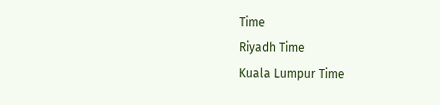Time
Riyadh Time
Kuala Lumpur Time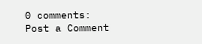0 comments:
Post a Comment